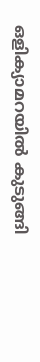ഒളിക്യാമറയിൽ കുടുങ്ങി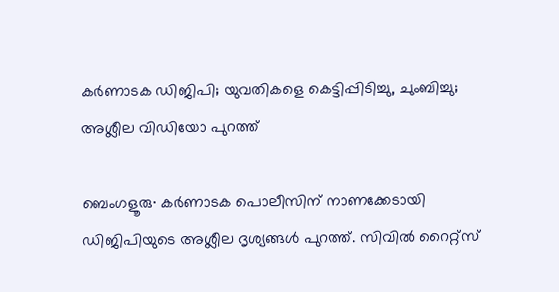കർണാടക ഡിജിപി; യുവതികളെ കെട്ടിപ്പിടിച്ചു, ചുംബിച്ചു; അശ്ലീല വിഡിയോ പുറത്ത്

ബെംഗളൂരു∙ കര്‍ണാടക പൊലീസിന് നാണക്കേടായി ഡിജിപിയുടെ അശ്ലീല ദൃശ്യങ്ങള്‍ പുറത്ത്. സിവില്‍ റൈറ്റ്സ്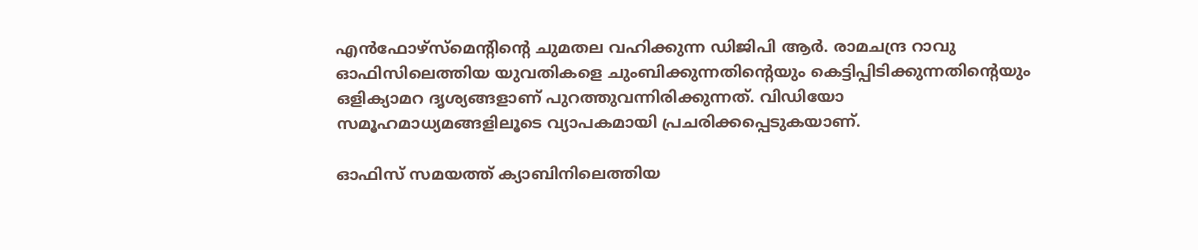എന്‍ഫോഴ്സ്മെന്റിന്‍റെ ചുമതല വഹിക്കുന്ന ഡിജിപി ആര്‍. രാമചന്ദ്ര റാവു ഓഫിസിലെത്തിയ യുവതികളെ ചുംബിക്കുന്നതിന്റെയും കെട്ടിപ്പിടിക്കുന്നതിന്റെയും ഒളിക്യാമറ ദൃശ്യങ്ങളാണ് പുറത്തുവന്നിരിക്കുന്നത്. വിഡിയോ സമൂഹമാധ്യമങ്ങളിലൂടെ വ്യാപകമായി പ്രചരിക്കപ്പെടുകയാണ്.

ഓഫിസ് സമയത്ത് ക്യാബിനിലെത്തിയ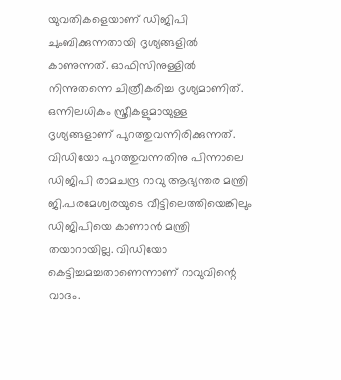യുവതികളെയാണ് ഡിജിപി ചുംബിക്കുന്നതായി ദൃശ്യങ്ങളിൽ കാണുന്നത്. ഓഫിസിനുള്ളില്‍ നിന്നുതന്നെ ചിത്രീകരിച്ച ദൃശ്യമാണിത്. ഒന്നിലധികം സ്ത്രീകളുമായുള്ള ദൃശ്യങ്ങളാണ് പുറത്തുവന്നിരിക്കുന്നത്. വിഡിയോ പുറത്തുവന്നതിനു പിന്നാലെ ഡിജിപി രാമചന്ദ്ര റാവു ആഭ്യന്തര മന്ത്രി ജി.പരമേശ്വരയുടെ വീട്ടിലെത്തിയെങ്കിലും ഡിജിപിയെ കാണാന്‍ മന്ത്രി തയാറായില്ല. വിഡിയോ കെട്ടിച്ചമച്ചതാണെന്നാണ് റാവുവിന്റെ വാദം.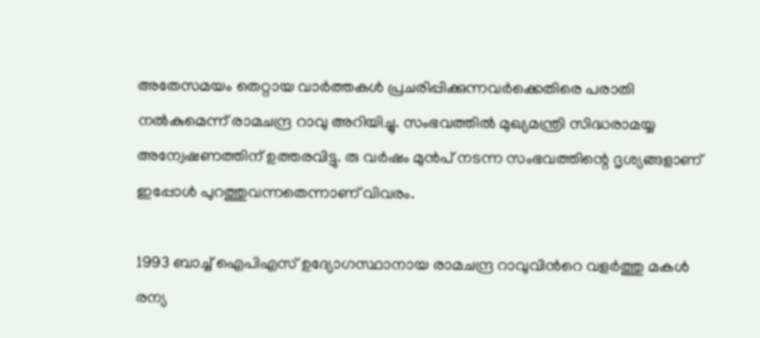അതേസമയം തെറ്റായ വാർത്തകൾ പ്രചരിപ്പിക്കുന്നവർക്കെതിരെ പരാതി നല്‍കുമെന്ന് രാമചന്ദ്ര റാവു അറിയിച്ചു. സംഭവത്തിൽ മുഖ്യമന്ത്രി സിദ്ധരാമയ്യ അന്വേഷണത്തിന് ഉത്തരവിട്ടു. രു വർഷം മുൻപ് നടന്ന സംഭവത്തിന്റെ ദൃശ്യങ്ങളാണ് ഇപ്പോൾ പുറത്തുവന്നതെന്നാണ് വിവരം.

1993 ബാച്ച് ഐപിഎസ് ഉദ്യോഗസ്ഥാനായ രാമചന്ദ്ര റാവുവിന്‍റെ വളര്‍ത്തു മകള്‍ രന്യ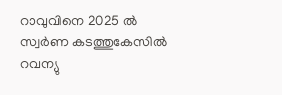റാവുവിനെ 2025 ല്‍ സ്വര്‍ണ കടത്തുകേസില്‍ റവന്യു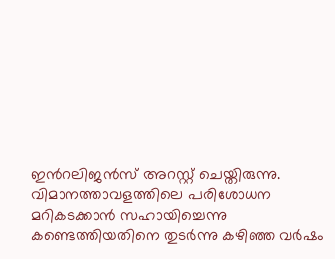ഇന്‍റലിജന്‍സ് അറസ്റ്റ് ചെയ്തിരുന്നു. വിമാനത്താവളത്തിലെ പരിശോധന മറികടക്കാന്‍ സഹായിച്ചെന്നു കണ്ടെത്തിയതിനെ തുടര്‍ന്നു കഴിഞ്ഞ വര്‍ഷം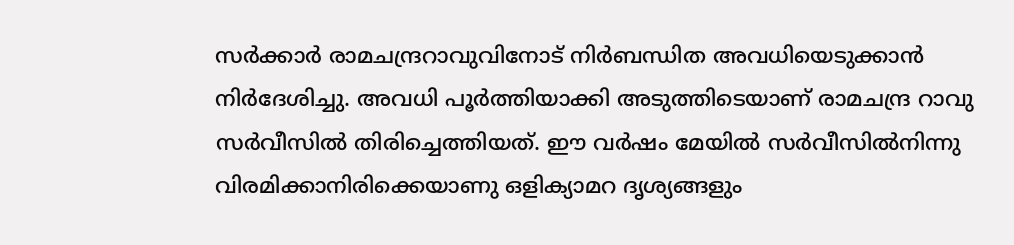സര്‍ക്കാര്‍ രാമചന്ദ്രറാവുവിനോട് നിര്‍ബന്ധിത അവധിയെടുക്കാൻ നിർദേശിച്ചു. അവധി പൂർത്തിയാക്കി അടുത്തിടെയാണ് രാമചന്ദ്ര റാവു സര്‍വീസില്‍ തിരിച്ചെത്തിയത്. ഈ വർഷം മേയില്‍ സർവീസിൽനിന്നു വിരമിക്കാനിരിക്കെയാണു ഒളിക്യാമറ ദൃശ്യങ്ങളും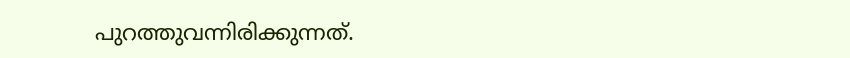പുറത്തുവന്നിരിക്കുന്നത്.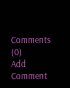Comments (0)
Add Comment